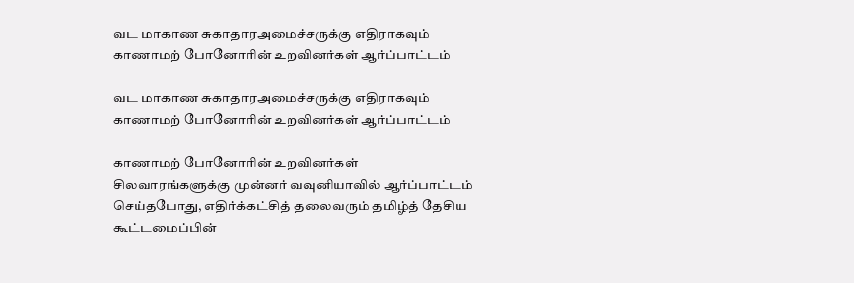வட மாகாண சுகாதாரஅமைச்சருக்கு எதிராகவும் காணாமற் போனோரின் உறவினர்கள் ஆர்ப்பாட்டம்

வட மாகாண சுகாதாரஅமைச்சருக்கு எதிராகவும் காணாமற் போனோரின் உறவினர்கள் ஆர்ப்பாட்டம்

காணாமற் போனோரின் உறவினர்கள் சிலவாரங்களுக்கு முன்னர் வவுனியாவில் ஆர்ப்பாட்டம் செய்தபோது, எதிர்க்கட்சித் தலைவரும் தமிழ்த் தேசிய கூட்டமைப்பின்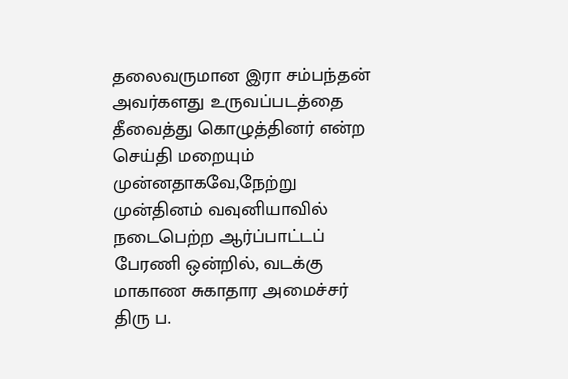தலைவருமான இரா சம்பந்தன் அவர்களது உருவப்படத்தை தீவைத்து கொழுத்தினர் என்ற செய்தி மறையும் முன்னதாகவே,நேற்று முன்தினம் வவுனியாவில் நடைபெற்ற ஆர்ப்பாட்டப் பேரணி ஒன்றில், வடக்கு மாகாண சுகாதார அமைச்சர் திரு ப.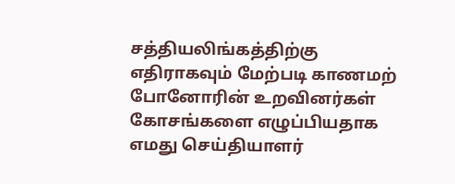சத்தியலிங்கத்திற்கு எதிராகவும் மேற்படி காணமற் போனோரின் உறவினர்கள் கோசங்களை எழுப்பியதாக எமது செய்தியாளர்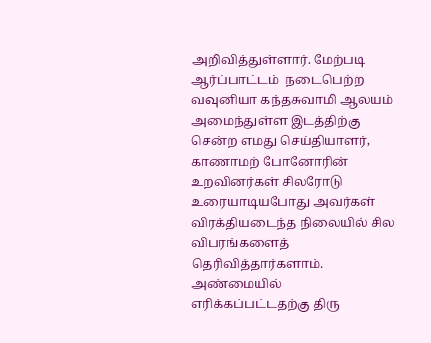அறிவித்துள்ளார். மேற்படி ஆர்ப்பாட்டம்  நடைபெற்ற வவுனியா கந்தசுவாமி ஆலயம் அமைந்துள்ள இடத்திற்கு சென்ற எமது செய்தியாளர், காணாமற் போனோரின் உறவினர்கள் சிலரோடு உரையாடியபோது அவர்கள் விரக்தியடைந்த நிலையில் சில விபரங்களைத் தெரிவித்தார்களாம். அண்மையில் எரிக்கப்பட்டதற்கு திரு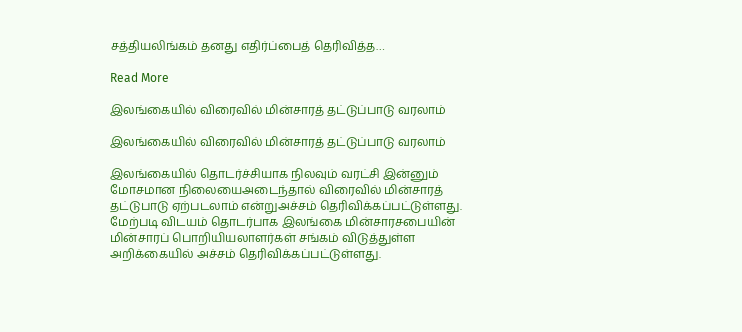சத்தியலிங்கம் தனது எதிர்ப்பைத் தெரிவித்த…

Read More

இலங்கையில் விரைவில் மின்சாரத் தட்டுப்பாடு வரலாம்

இலங்கையில் விரைவில் மின்சாரத் தட்டுப்பாடு வரலாம்

இலங்கையில் தொடர்ச்சியாக நிலவும் வரட்சி இன்னும் மோசமான நிலையைஅடைந்தால் விரைவில் மின்சாரத் தட்டுபாடு ஏற்படலாம் என்றுஅச்சம் தெரிவிக்கப்பட்டுள்ளது. மேற்படி விடயம் தொடர்பாக இலங்கை மின்சாரசபையின் மின்சாரப் பொறியியலாளர்கள் சங்கம் விடுத்துள்ள அறிக்கையில் அச்சம் தெரிவிக்கப்பட்டுள்ளது.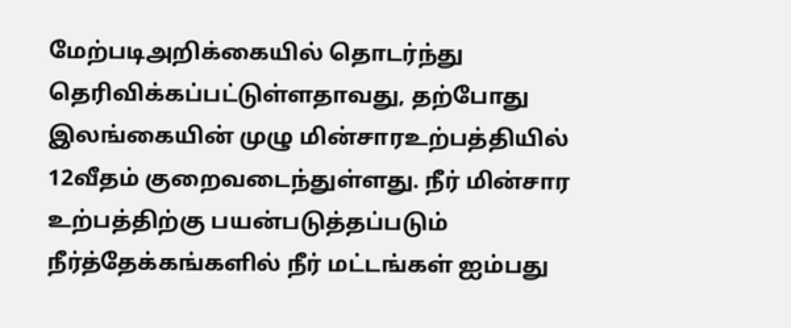மேற்படிஅறிக்கையில் தொடர்ந்து தெரிவிக்கப்பட்டுள்ளதாவது, தற்போது இலங்கையின் முழு மின்சாரஉற்பத்தியில் 12வீதம் குறைவடைந்துள்ளது. நீர் மின்சார உற்பத்திற்கு பயன்படுத்தப்படும் நீர்த்தேக்கங்களில் நீர் மட்டங்கள் ஐம்பது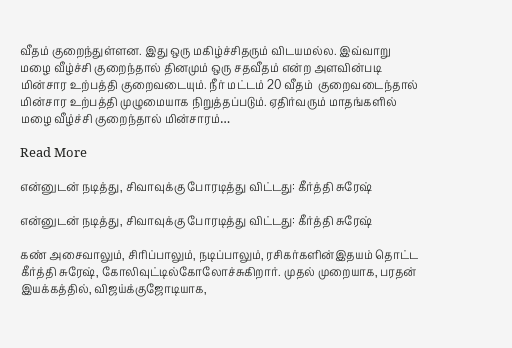வீதம் குறைந்துள்ளன. இது ஒரு மகிழ்ச்சிதரும் விடயமல்ல. இவ்வாறு மழை வீழ்ச்சி குறைந்தால் தினமும் ஒரு சதவீதம் என்ற அளவின்படி மின்சார உற்பத்தி குறைவடையும். நீர் மட்டம் 20 வீதம்  குறைவடைந்தால் மின்சார உற்பத்தி முழுமையாக நிறுத்தப்படும். ஏதிர்வரும் மாதங்களில் மழை வீழ்ச்சி குறைந்தால் மின்சாரம்…

Read More

என்னுடன் நடித்து, சிவாவுக்கு போரடித்து விட்டது: கீர்த்தி சுரேஷ்

என்னுடன் நடித்து, சிவாவுக்கு போரடித்து விட்டது: கீர்த்தி சுரேஷ்

கண் அசைவாலும், சிரிப்பாலும், நடிப்பாலும், ரசிகர்களின்இதயம் தொட்ட கீர்த்தி சுரேஷ், கோலிவுட்டில்கோலோச்சுகிறார். முதல் முறையாக, பரதன் இயக்கத்தில், விஜய்க்குஜோடியாக,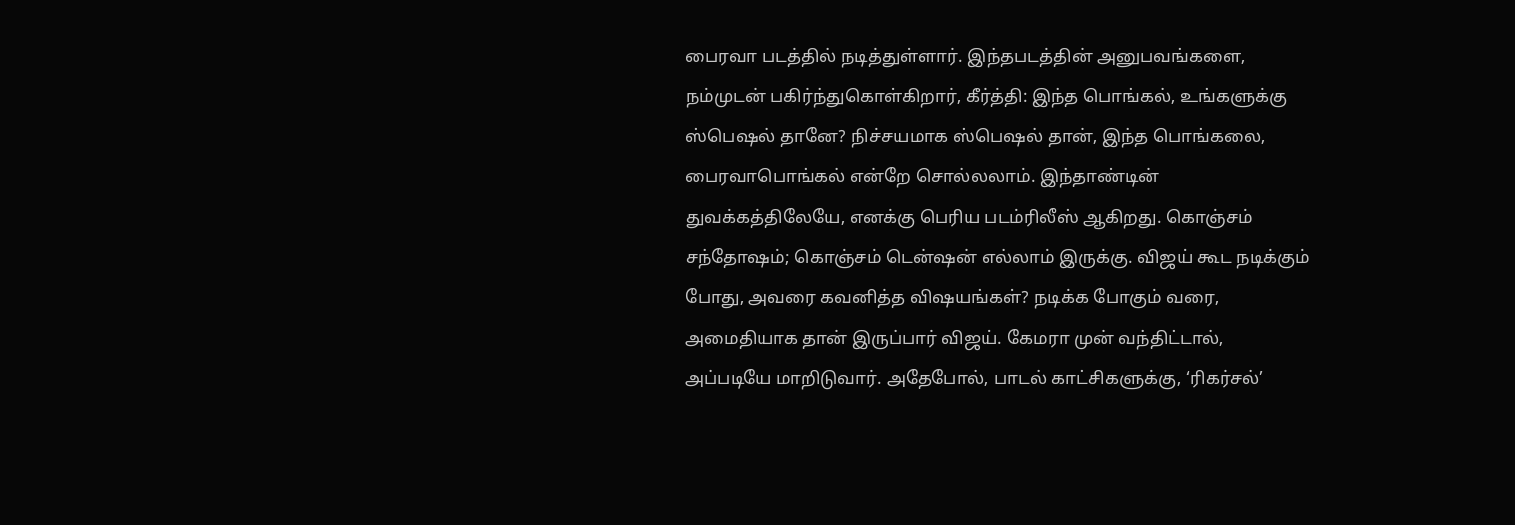பைரவா படத்தில் நடித்துள்ளார். இந்தபடத்தின் அனுபவங்களை, நம்முடன் பகிர்ந்துகொள்கிறார், கீர்த்தி: இந்த பொங்கல், உங்களுக்கு ஸ்பெஷல் தானே? நிச்சயமாக ஸ்பெஷல் தான், இந்த பொங்கலை, பைரவாபொங்கல் என்றே சொல்லலாம். இந்தாண்டின் துவக்கத்திலேயே, எனக்கு பெரிய படம்ரிலீஸ் ஆகிறது. கொஞ்சம் சந்தோஷம்; கொஞ்சம் டென்ஷன் எல்லாம் இருக்கு. விஜய் கூட நடிக்கும் போது, அவரை கவனித்த விஷயங்கள்? நடிக்க போகும் வரை, அமைதியாக தான் இருப்பார் விஜய். கேமரா முன் வந்திட்டால், அப்படியே மாறிடுவார். அதேபோல், பாடல் காட்சிகளுக்கு, ‘ரிகர்சல்’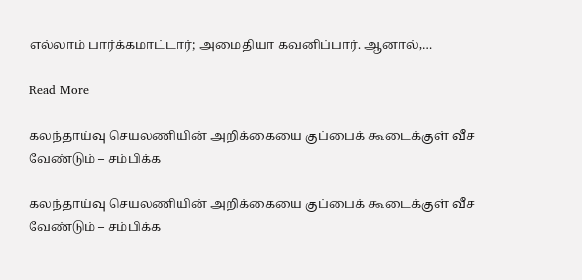எல்லாம் பார்க்கமாட்டார்; அமைதியா கவனிப்பார். ஆனால்,…

Read More

கலந்தாய்வு செயலணியின் அறிக்கையை குப்பைக் கூடைக்குள் வீச வேண்டும் – சம்பிக்க

கலந்தாய்வு செயலணியின் அறிக்கையை குப்பைக் கூடைக்குள் வீச வேண்டும் – சம்பிக்க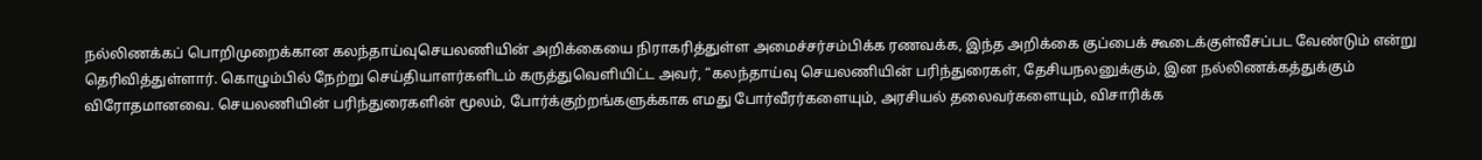நல்லிணக்கப் பொறிமுறைக்கான கலந்தாய்வுசெயலணியின் அறிக்கையை நிராகரித்துள்ள அமைச்சர்சம்பிக்க ரணவக்க, இந்த அறிக்கை குப்பைக் கூடைக்குள்வீசப்பட வேண்டும் என்று தெரிவித்துள்ளார். கொழும்பில் நேற்று செய்தியாளர்களிடம் கருத்துவெளியிட்ட அவர், “கலந்தாய்வு செயலணியின் பரிந்துரைகள், தேசியநலனுக்கும், இன நல்லிணக்கத்துக்கும் விரோதமானவை. செயலணியின் பரிந்துரைகளின் மூலம், போர்க்குற்றங்களுக்காக எமது போர்வீரர்களையும், அரசியல் தலைவர்களையும், விசாரிக்க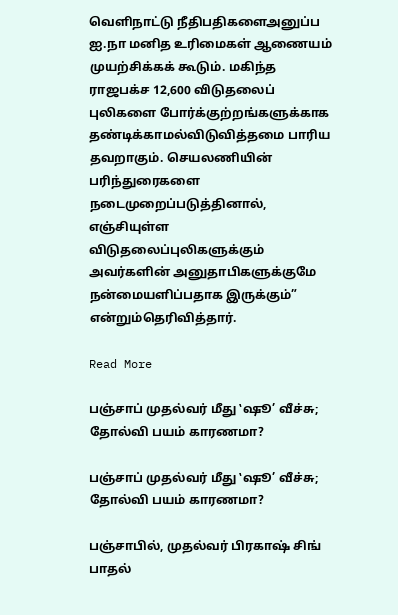வெளிநாட்டு நீதிபதிகளைஅனுப்ப ஐ.நா மனித உரிமைகள் ஆணையம் முயற்சிக்கக் கூடும். மகிந்த ராஜபக்ச 12,600 விடுதலைப் புலிகளை போர்க்குற்றங்களுக்காக தண்டிக்காமல்விடுவித்தமை பாரிய தவறாகும். செயலணியின் பரிந்துரைகளை நடைமுறைப்படுத்தினால், எஞ்சியுள்ள விடுதலைப்புலிகளுக்கும் அவர்களின் அனுதாபிகளுக்குமே நன்மையளிப்பதாக இருக்கும்” என்றும்தெரிவித்தார்.

Read More

பஞ்சாப் முதல்வர் மீது ‛ஷூ’ வீச்சு; தோல்வி பயம் காரணமா?

பஞ்சாப் முதல்வர் மீது ‛ஷூ’ வீச்சு; தோல்வி பயம் காரணமா?

பஞ்சாபில், முதல்வர் பிரகாஷ் சிங் பாதல்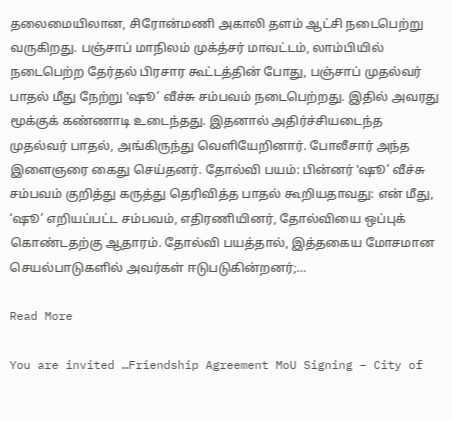தலைமையிலான, சிரோன்மணி அகாலி தளம் ஆட்சி நடைபெற்று வருகிறது. பஞ்சாப் மாநிலம் முக்த்சர் மாவட்டம், லாம்பியில் நடைபெற்ற தேர்தல் பிரசார கூட்டத்தின் போது, பஞ்சாப் முதல்வர் பாதல் மீது நேற்று ‛ஷூ’ வீச்சு சம்பவம் நடைபெற்றது. இதில் அவரது மூக்குக் கண்ணாடி உடைந்தது. இதனால் அதிர்ச்சியடைந்த முதல்வர் பாதல், அங்கிருந்து வெளியேறினார். போலீசார் அந்த இளைஞரை கைது செய்தனர். தோல்வி பயம்: பின்னர் ‛ஷூ’ வீச்சு சம்பவம் குறித்து கருத்து தெரிவித்த பாதல் கூறியதாவது: என் மீது, ‘ஷூ’ எறியப்பட்ட சம்பவம், எதிரணியினர், தோல்வியை ஒப்புக் கொண்டதற்கு ஆதாரம். தோல்வி பயத்தால், இத்தகைய மோசமான செயல்பாடுகளில் அவர்கள் ஈடுபடுகின்றனர்;…

Read More

You are invited …Friendship Agreement MoU Signing – City of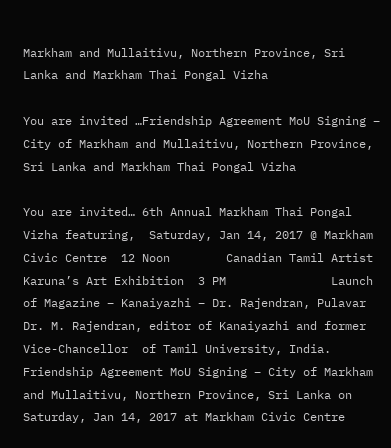Markham and Mullaitivu, Northern Province, Sri Lanka and Markham Thai Pongal Vizha

You are invited …Friendship Agreement MoU Signing – City of Markham and Mullaitivu, Northern Province, Sri Lanka and Markham Thai Pongal Vizha

You are invited… 6th Annual Markham Thai Pongal Vizha featuring,  Saturday, Jan 14, 2017 @ Markham Civic Centre  12 Noon        Canadian Tamil Artist Karuna’s Art Exhibition  3 PM               Launch of Magazine – Kanaiyazhi – Dr. Rajendran, Pulavar Dr. M. Rajendran, editor of Kanaiyazhi and former Vice-Chancellor  of Tamil University, India. Friendship Agreement MoU Signing – City of Markham and Mullaitivu, Northern Province, Sri Lanka on Saturday, Jan 14, 2017 at Markham Civic Centre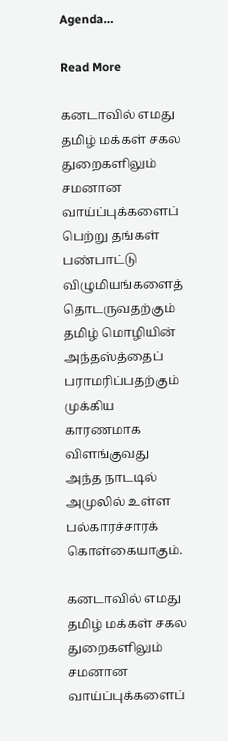Agenda…

Read More

கனடாவில் எமது தமிழ் மக்கள் சகல துறைகளிலும் சமனான வாய்ப்புக்களைப் பெற்று தங்கள் பண்பாட்டு விழுமியங்களைத் தொடருவதற்கும் தமிழ் மொழியின் அந்தஸ்த்தைப் பராமரிப்பதற்கும் முக்கிய காரணமாக விளங்குவது அந்த நாடடில் அமுலில் உள்ள பல்காரச்சாரக் கொள்கையாகும்.

கனடாவில் எமது தமிழ் மக்கள் சகல துறைகளிலும் சமனான வாய்ப்புக்களைப்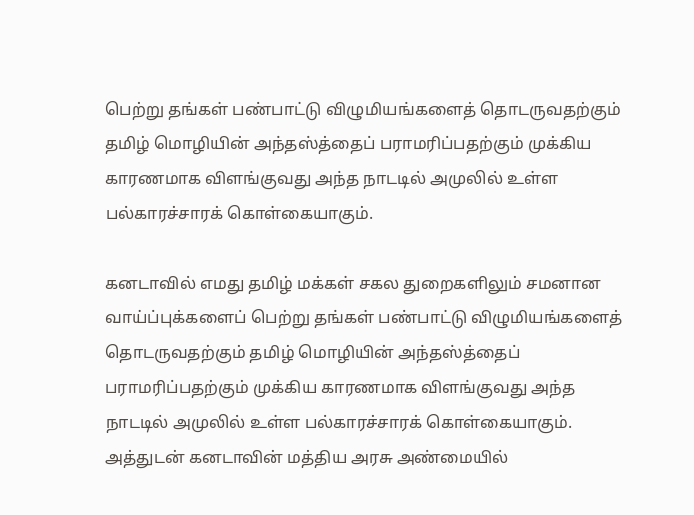பெற்று தங்கள் பண்பாட்டு விழுமியங்களைத் தொடருவதற்கும் தமிழ் மொழியின் அந்தஸ்த்தைப் பராமரிப்பதற்கும் முக்கிய காரணமாக விளங்குவது அந்த நாடடில் அமுலில் உள்ள பல்காரச்சாரக் கொள்கையாகும்.

கனடாவில் எமது தமிழ் மக்கள் சகல துறைகளிலும் சமனான வாய்ப்புக்களைப் பெற்று தங்கள் பண்பாட்டு விழுமியங்களைத் தொடருவதற்கும் தமிழ் மொழியின் அந்தஸ்த்தைப் பராமரிப்பதற்கும் முக்கிய காரணமாக விளங்குவது அந்த நாடடில் அமுலில் உள்ள பல்காரச்சாரக் கொள்கையாகும். அத்துடன் கனடாவின் மத்திய அரசு அண்மையில்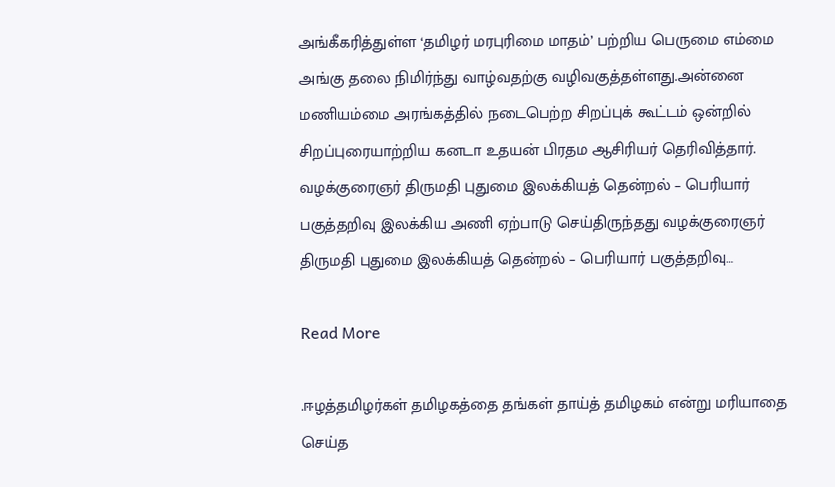அங்கீகரித்துள்ள ‘தமிழர் மரபுரிமை மாதம்’ பற்றிய பெருமை எம்மை அங்கு தலை நிமிர்ந்து வாழ்வதற்கு வழிவகுத்தள்ளது.அன்னை மணியம்மை அரங்கத்தில் நடைபெற்ற சிறப்புக் கூட்டம் ஒன்றில் சிறப்புரையாற்றிய கனடா உதயன் பிரதம ஆசிரியர் தெரிவித்தார். வழக்குரைஞர் திருமதி புதுமை இலக்கியத் தென்றல் – பெரியார் பகுத்தறிவு இலக்கிய அணி ஏற்பாடு செய்திருந்தது வழக்குரைஞர் திருமதி புதுமை இலக்கியத் தென்றல் – பெரியார் பகுத்தறிவு…

Read More

.ஈழத்தமிழர்கள் தமிழகத்தை தங்கள் தாய்த் தமிழகம் என்று மரியாதை செய்த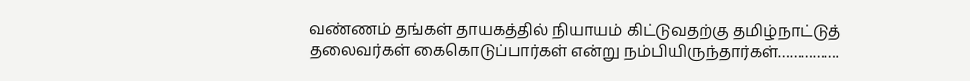வண்ணம் தங்கள் தாயகத்தில் நியாயம் கிட்டுவதற்கு தமிழ்நாட்டுத் தலைவர்கள் கைகொடுப்பார்கள் என்று நம்பியிருந்தார்கள்…………….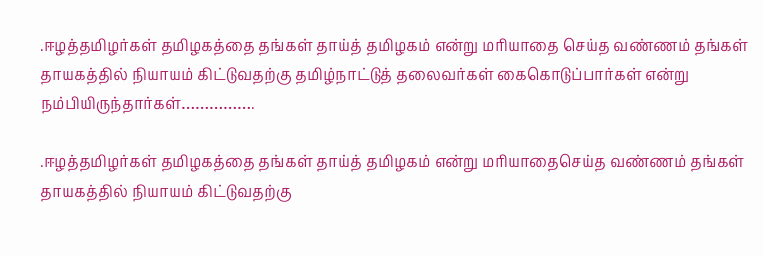.ஈழத்தமிழர்கள் தமிழகத்தை தங்கள் தாய்த் தமிழகம் என்று மரியாதை செய்த வண்ணம் தங்கள் தாயகத்தில் நியாயம் கிட்டுவதற்கு தமிழ்நாட்டுத் தலைவர்கள் கைகொடுப்பார்கள் என்று நம்பியிருந்தார்கள்…………….

.ஈழத்தமிழர்கள் தமிழகத்தை தங்கள் தாய்த் தமிழகம் என்று மரியாதைசெய்த வண்ணம் தங்கள் தாயகத்தில் நியாயம் கிட்டுவதற்கு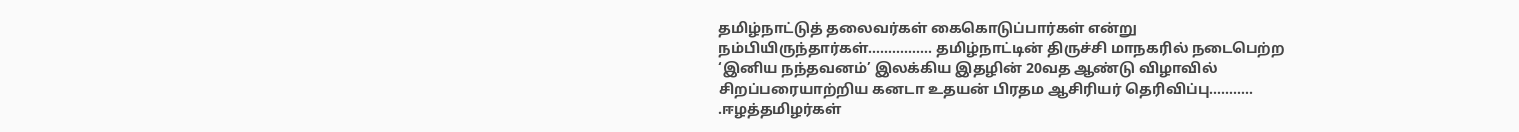தமிழ்நாட்டுத் தலைவர்கள் கைகொடுப்பார்கள் என்று நம்பியிருந்தார்கள்……………. தமிழ்நாட்டின் திருச்சி மாநகரில் நடைபெற்ற ‘இனிய நந்தவனம்’ இலக்கிய இதழின் 20வத ஆண்டு விழாவில் சிறப்பரையாற்றிய கனடா உதயன் பிரதம ஆசிரியர் தெரிவிப்பு……….. .ஈழத்தமிழர்கள்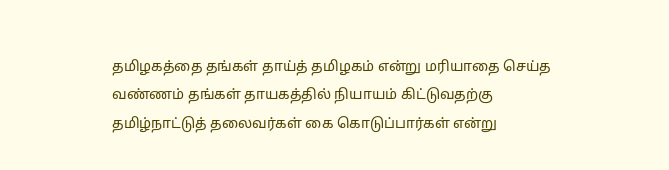தமிழகத்தை தங்கள் தாய்த் தமிழகம் என்று மரியாதை செய்த வண்ணம் தங்கள் தாயகத்தில் நியாயம் கிட்டுவதற்கு தமிழ்நாட்டுத் தலைவர்கள் கை கொடுப்பார்கள் என்று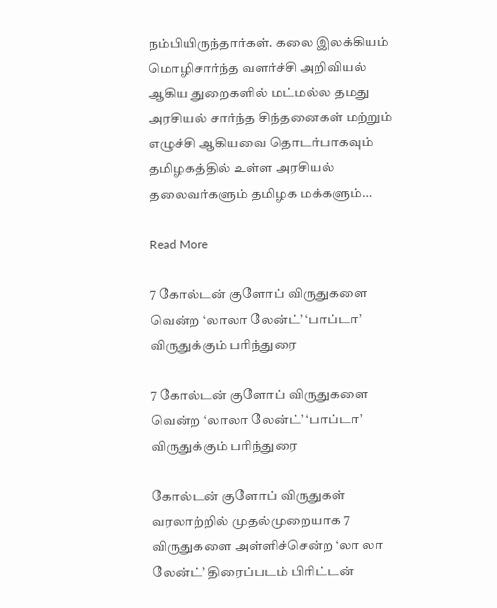நம்பியிருந்தார்கள். கலை இலக்கியம் மொழிசார்ந்த வளர்ச்சி அறிவியல் ஆகிய துறைகளில் மட்மல்ல தமது அரசியல் சார்ந்த சிந்தனைகள் மற்றும் எழுச்சி ஆகியவை தொடர்பாகவும் தமிழகத்தில் உள்ள அரசியல் தலைவர்களும் தமிழக மக்களும்…

Read More

7 கோல்டன் குளோப் விருதுகளை வென்ற ‘லாலா லேன்ட்’ ‘பாப்டா’ விருதுக்கும் பரிந்துரை

7 கோல்டன் குளோப் விருதுகளை வென்ற ‘லாலா லேன்ட்’ ‘பாப்டா’ விருதுக்கும் பரிந்துரை

கோல்டன் குளோப் விருதுகள் வரலாற்றில் முதல்முறையாக 7 விருதுகளை அள்ளிச்சென்ற ‘லா லா லேன்ட்’ திரைப்படம் பிரிட்டன்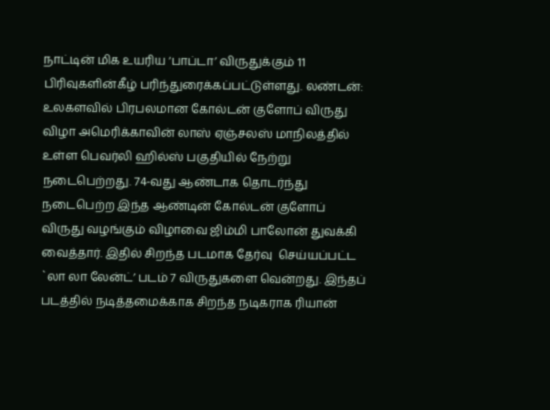நாட்டின் மிக உயரிய ‘பாப்டா’ விருதுக்கும் 11 பிரிவுகளின்கீழ் பரிந்துரைக்கப்பட்டுள்ளது. லண்டன்: உலகளவில் பிரபலமான கோல்டன் குளோப் விருது விழா அமெரிக்காவின் லாஸ் ஏஞ்சலஸ் மாநிலத்தில் உள்ள பெவர்லி ஹில்ஸ் பகுதியில் நேற்று நடைபெற்றது. 74-வது ஆண்டாக தொடர்ந்து நடைபெற்ற இந்த ஆண்டின் கோல்டன் குளோப் விருது வழங்கும் விழாவை ஜிம்மி பாலோன் துவக்கி வைத்தார். இதில் சிறந்த படமாக தேர்வு  செய்யப்பட்ட `லா லா லேன்ட்’ படம் 7 விருதுகளை வென்றது. இந்தப் படத்தில் நடித்தமைக்காக சிறந்த நடிகராக ரியான்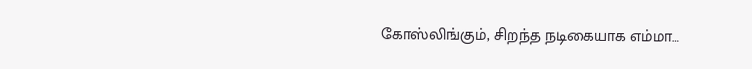கோஸ்லிங்கும், சிறந்த நடிகையாக எம்மா…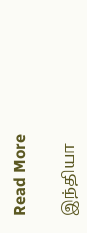Read More

இந்தியா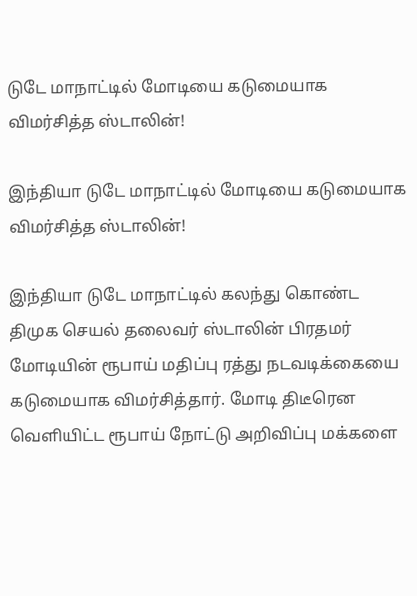டுடே மாநாட்டில் மோடியை கடுமையாக விமர்சித்த ஸ்டாலின்!

இந்தியா டுடே மாநாட்டில் மோடியை கடுமையாக விமர்சித்த ஸ்டாலின்!

இந்தியா டுடே மாநாட்டில் கலந்து கொண்ட திமுக செயல் தலைவர் ஸ்டாலின் பிரதமர் மோடியின் ரூபாய் மதிப்பு ரத்து நடவடிக்கையை கடுமையாக விமர்சித்தார். மோடி திடீரென வெளியிட்ட ரூபாய் நோட்டு அறிவிப்பு மக்களை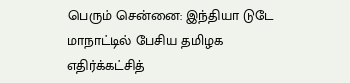பெரும் சென்னை: இந்தியா டுடே மாநாட்டில் பேசிய தமிழக எதிர்க்கட்சித்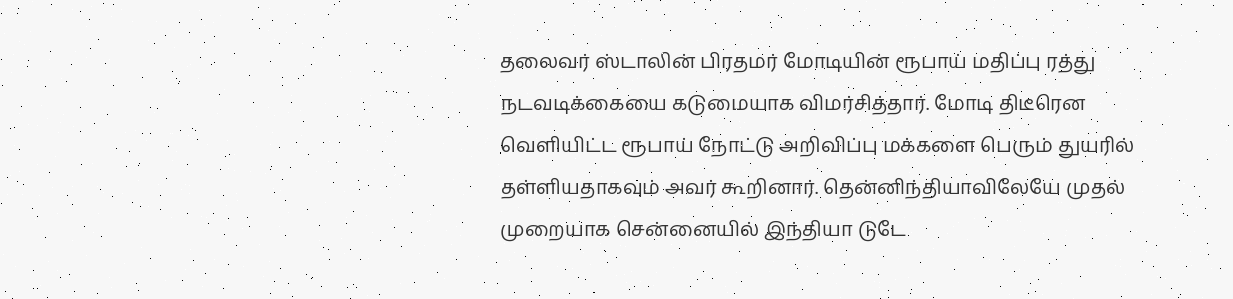தலைவர் ஸ்டாலின் பிரதமர் மோடியின் ரூபாய் மதிப்பு ரத்து நடவடிக்கையை கடுமையாக விமர்சித்தார். மோடி திடீரென வெளியிட்ட ரூபாய் நோட்டு அறிவிப்பு மக்களை பெரும் துயரில் தள்ளியதாகவும் அவர் கூறினார். தென்னிந்தியாவிலேயே முதல் முறையாக சென்னையில் இந்தியா டுடே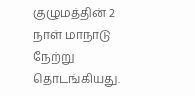குழுமத்தின் 2 நாள் மாநாடு நேற்று தொடங்கியது.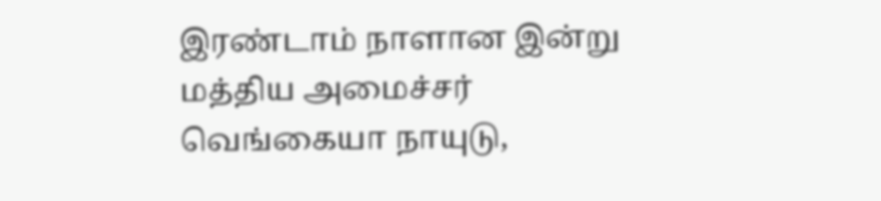இரண்டாம் நாளான இன்று மத்திய அமைச்சர் வெங்கையா நாயுடு,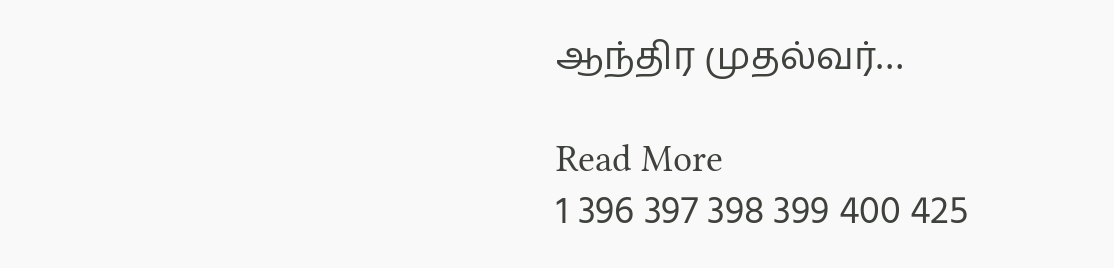ஆந்திர முதல்வர்…

Read More
1 396 397 398 399 400 425